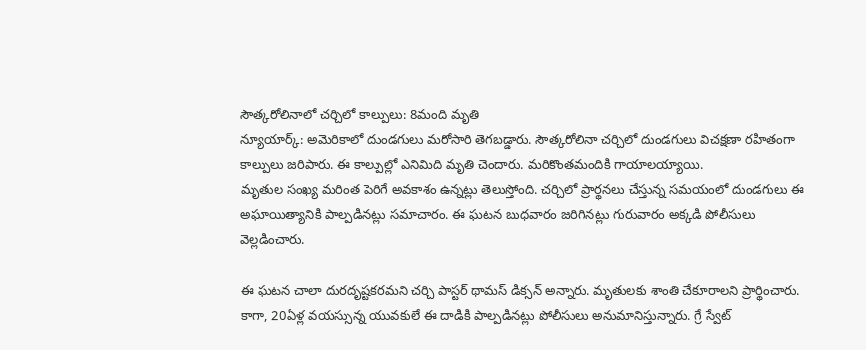సౌత్కరోలినాలో చర్చిలో కాల్పులు: 8మంది మృతి
న్యూయార్క్: అమెరికాలో దుండగులు మరోసారి తెగబడ్డారు. సౌత్కరోలినా చర్చిలో దుండగులు విచక్షణా రహితంగా కాల్పులు జరిపారు. ఈ కాల్పుల్లో ఎనిమిది మృతి చెందారు. మరికొంతమందికి గాయాలయ్యాయి.
మృతుల సంఖ్య మరింత పెరిగే అవకాశం ఉన్నట్లు తెలుస్తోంది. చర్చిలో ప్రార్థనలు చేస్తున్న సమయంలో దుండగులు ఈ అఘాయిత్యానికి పాల్పడినట్లు సమాచారం. ఈ ఘటన బుధవారం జరిగినట్లు గురువారం అక్కడి పోలీసులు వెల్లడించారు.

ఈ ఘటన చాలా దురదృష్టకరమని చర్చి పాస్టర్ థామస్ డిక్సన్ అన్నారు. మృతులకు శాంతి చేకూరాలని ప్రార్థించారు.
కాగా, 20ఏళ్ల వయస్సున్న యువకులే ఈ దాడికి పాల్పడినట్లు పోలీసులు అనుమానిస్తున్నారు. గ్రే స్వేట్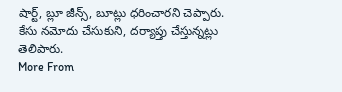షార్ట్, బ్లూ జీన్స్, బూట్లు ధరించారని చెప్పారు. కేసు నమోదు చేసుకుని, దర్యాప్తు చేస్తున్నట్లు తెలిపారు.
More From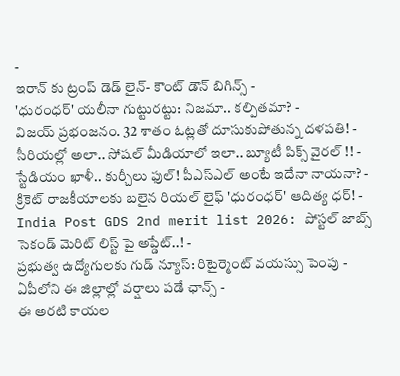-
ఇరాన్ కు ట్రంప్ డెడ్ లైన్- కౌంట్ డౌన్ బిగిన్స్ -
'ధురంధర్' యలీనా గుట్టురట్టు: నిజమా.. కల్పితమా? -
విజయ్ ప్రభంజనం. 32 శాతం ఓట్లతో దూసుకుపోతున్న దళపతి! -
సీరియల్లో అలా.. సోషల్ మీడియాలో ఇలా.. బ్యూటీ పిక్స్ వైరల్ !! -
స్టేడియం ఖాళీ.. కుర్చీలు ఫుల్! పీఎస్ఎల్ అంటే ఇదేనా నాయనా? -
క్రికెట్ రాజకీయాలకు బలైన రియల్ లైఫ్ 'ధురంధర్' ఆదిత్య ధర్! -
India Post GDS 2nd merit list 2026: పోస్టల్ జాబ్స్ సెకండ్ మెరిట్ లిస్ట్ పై అప్డేట్..! -
ప్రభుత్వ ఉద్యోగులకు గుడ్ న్యూస్: రిటైర్మెంట్ వయస్సు పెంపు -
ఏపీలోని ఈ జిల్లాల్లో వర్షాలు పడే ఛాన్స్ -
ఈ అరటి కాయల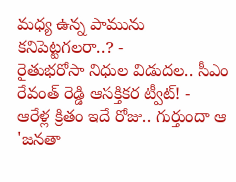మధ్య ఉన్న పామును కనిపెట్టగలరా..? -
రైతుభరోసా నిధుల విడుదల.. సీఎం రేవంత్ రెడ్డి ఆసక్తికర ట్వీట్! -
ఆరేళ్ల క్రితం ఇదే రోజు.. గుర్తుందా ఆ 'జనతా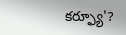కర్ఫ్యూ'?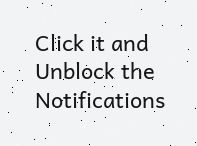Click it and Unblock the Notifications